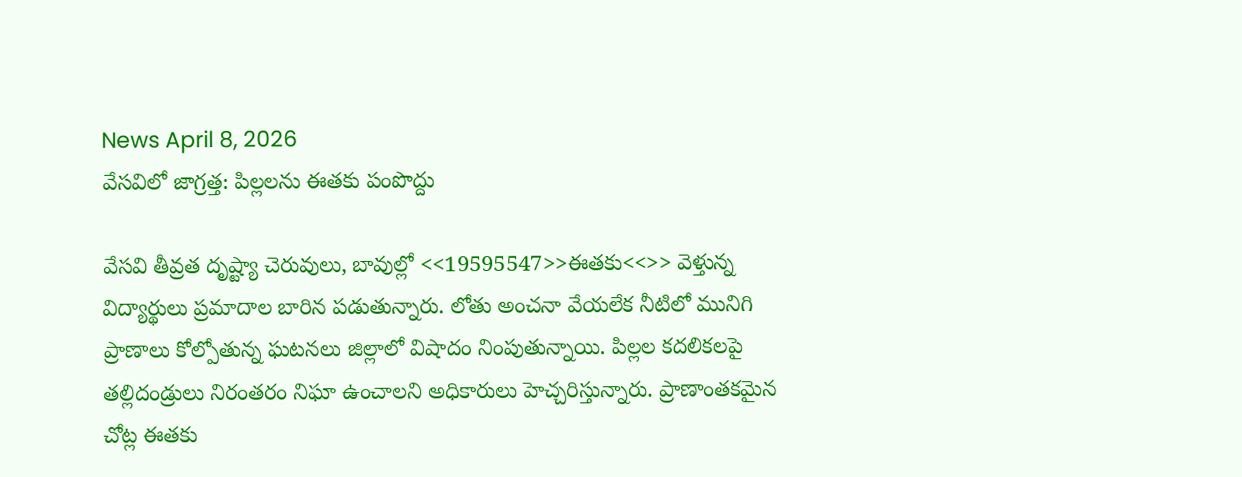News April 8, 2026
వేసవిలో జాగ్రత్త: పిల్లలను ఈతకు పంపొద్దు

వేసవి తీవ్రత దృష్ట్యా చెరువులు, బావుల్లో <<19595547>>ఈతకు<<>> వెళ్తున్న విద్యార్థులు ప్రమాదాల బారిన పడుతున్నారు. లోతు అంచనా వేయలేక నీటిలో మునిగి ప్రాణాలు కోల్పోతున్న ఘటనలు జిల్లాలో విషాదం నింపుతున్నాయి. పిల్లల కదలికలపై తల్లిదండ్రులు నిరంతరం నిఘా ఉంచాలని అధికారులు హెచ్చరిస్తున్నారు. ప్రాణాంతకమైన చోట్ల ఈతకు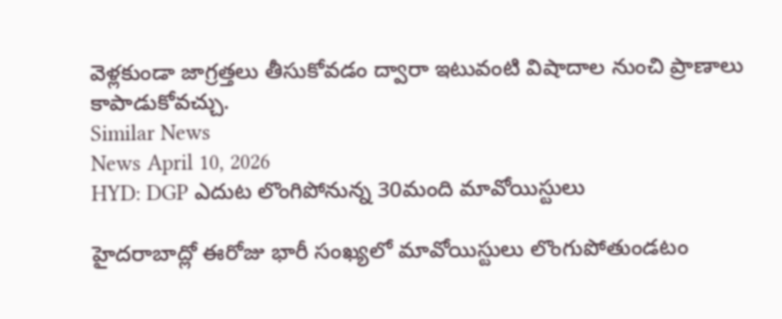వెళ్లకుండా జాగ్రత్తలు తీసుకోవడం ద్వారా ఇటువంటి విషాదాల నుంచి ప్రాణాలు కాపాడుకోవచ్చు.
Similar News
News April 10, 2026
HYD: DGP ఎదుట లొంగిపోనున్న 30మంది మావోయిస్టులు

హైదరాబాద్లో ఈరోజు భారీ సంఖ్యలో మావోయిస్టులు లొంగుపోతుండటం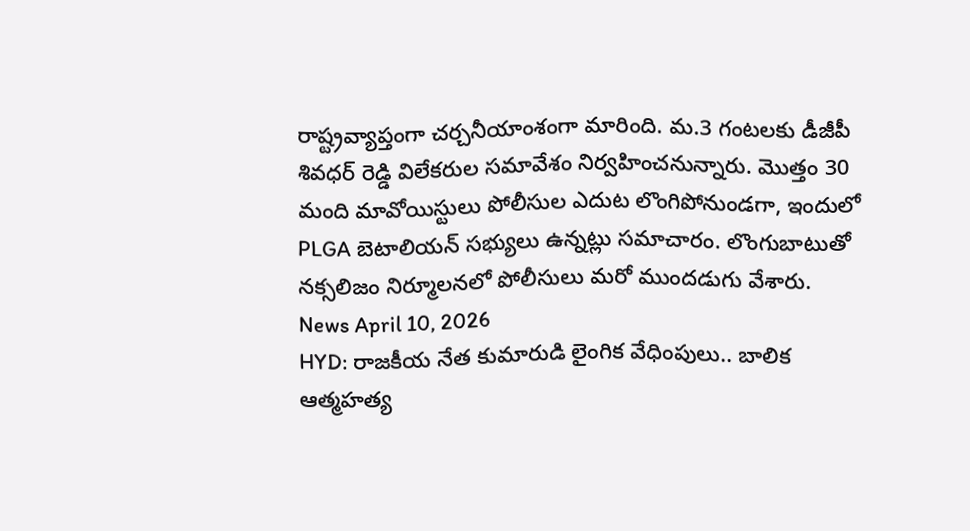రాష్ట్రవ్యాప్తంగా చర్చనీయాంశంగా మారింది. మ.3 గంటలకు డీజీపీ శివధర్ రెడ్డి విలేకరుల సమావేశం నిర్వహించనున్నారు. మొత్తం 30 మంది మావోయిస్టులు పోలీసుల ఎదుట లొంగిపోనుండగా, ఇందులో PLGA బెటాలియన్ సభ్యులు ఉన్నట్లు సమాచారం. లొంగుబాటుతో నక్సలిజం నిర్మూలనలో పోలీసులు మరో ముందడుగు వేశారు.
News April 10, 2026
HYD: రాజకీయ నేత కుమారుడి లైంగిక వేధింపులు.. బాలిక ఆత్మహత్య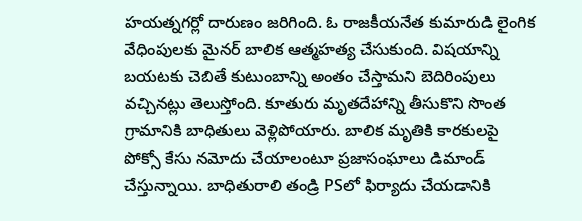హయత్నగర్లో దారుణం జరిగింది. ఓ రాజకీయనేత కుమారుడి లైంగిక వేధింపులకు మైనర్ బాలిక ఆత్మహత్య చేసుకుంది. విషయాన్ని బయటకు చెబితే కుటుంబాన్ని అంతం చేస్తామని బెదిరింపులు వచ్చినట్లు తెలుస్తోంది. కూతురు మృతదేహాన్ని తీసుకొని సొంత గ్రామానికి బాధితులు వెళ్లిపోయారు. బాలిక మృతికి కారకులపై పోక్సో కేసు నమోదు చేయాలంటూ ప్రజాసంఘాలు డిమాండ్ చేస్తున్నాయి. బాధితురాలి తండ్రి PSలో ఫిర్యాదు చేయడానికి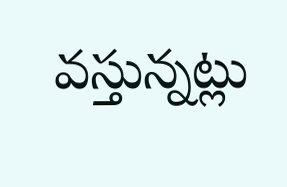వస్తున్నట్లు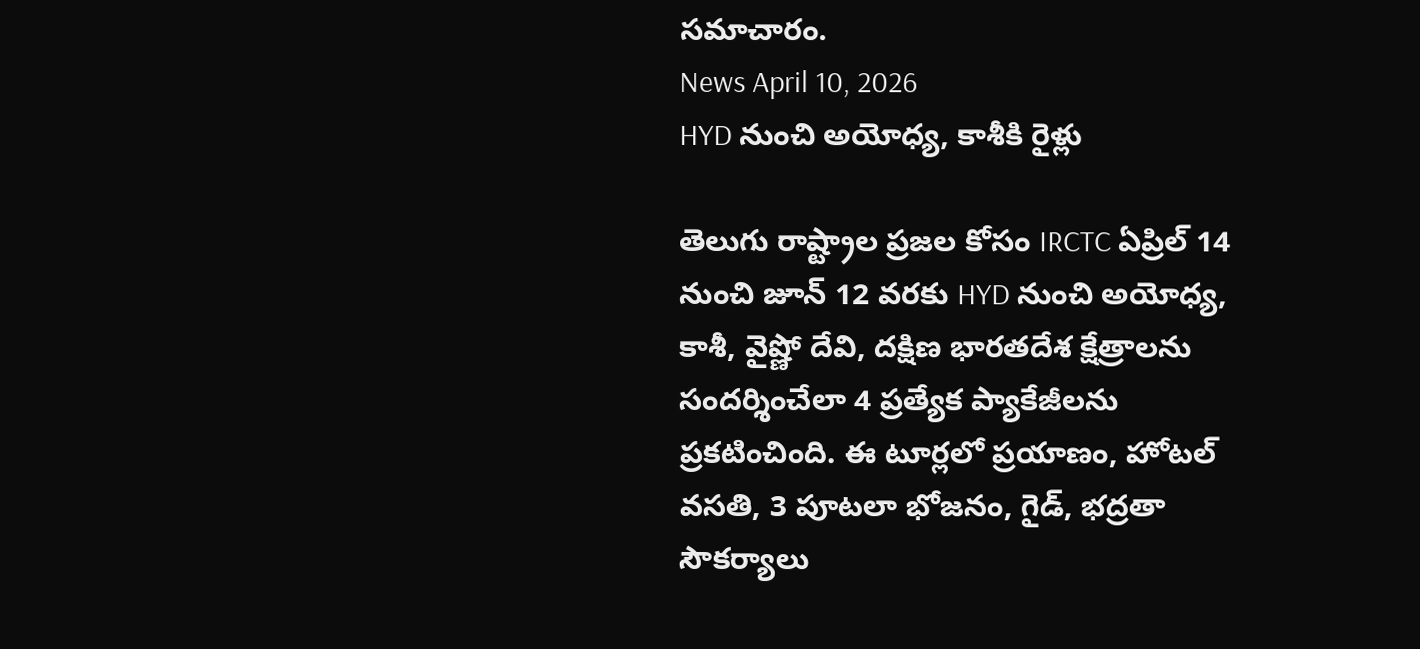సమాచారం.
News April 10, 2026
HYD నుంచి అయోధ్య, కాశీకి రైళ్లు

తెలుగు రాష్ట్రాల ప్రజల కోసం IRCTC ఏప్రిల్ 14 నుంచి జూన్ 12 వరకు HYD నుంచి అయోధ్య, కాశీ, వైష్ణో దేవి, దక్షిణ భారతదేశ క్షేత్రాలను సందర్శించేలా 4 ప్రత్యేక ప్యాకేజీలను ప్రకటించింది. ఈ టూర్లలో ప్రయాణం, హోటల్ వసతి, 3 పూటలా భోజనం, గైడ్, భద్రతా సౌకర్యాలు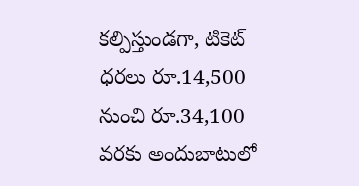కల్పిస్తుండగా, టికెట్ ధరలు రూ.14,500 నుంచి రూ.34,100 వరకు అందుబాటులో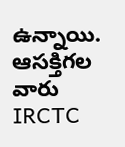ఉన్నాయి. ఆసక్తిగల వారు IRCTC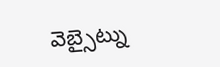వెబ్సైట్ను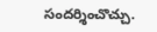సందర్శించొచ్చు.